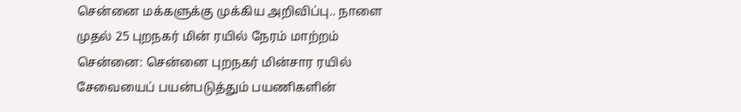சென்னை மக்களுக்கு முக்கிய அறிவிப்பு.. நாளை முதல் 25 புறநகர் மின் ரயில் நேரம் மாற்றம்
சென்னை: சென்னை புறநகர் மின்சார ரயில் சேவையைப் பயன்படுத்தும் பயணிகளின்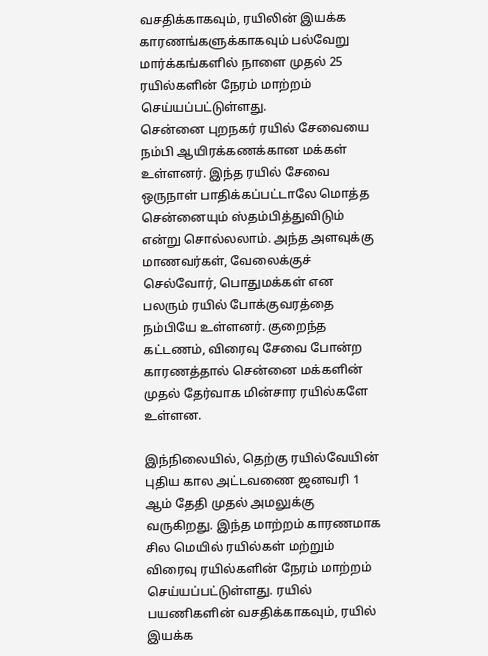வசதிக்காகவும், ரயிலின் இயக்க காரணங்களுக்காகவும் பல்வேறு மார்க்கங்களில் நாளை முதல் 25 ரயில்களின் நேரம் மாற்றம் செய்யப்பட்டுள்ளது.
சென்னை புறநகர் ரயில் சேவையை நம்பி ஆயிரக்கணக்கான மக்கள் உள்ளனர். இந்த ரயில் சேவை ஒருநாள் பாதிக்கப்பட்டாலே மொத்த சென்னையும் ஸ்தம்பித்துவிடும் என்று சொல்லலாம். அந்த அளவுக்கு மாணவர்கள், வேலைக்குச் செல்வோர், பொதுமக்கள் என பலரும் ரயில் போக்குவரத்தை நம்பியே உள்ளனர். குறைந்த கட்டணம், விரைவு சேவை போன்ற காரணத்தால் சென்னை மக்களின் முதல் தேர்வாக மின்சார ரயில்களே உள்ளன.

இந்நிலையில், தெற்கு ரயில்வேயின் புதிய கால அட்டவணை ஜனவரி 1 ஆம் தேதி முதல் அமலுக்கு வருகிறது. இந்த மாற்றம் காரணமாக சில மெயில் ரயில்கள் மற்றும் விரைவு ரயில்களின் நேரம் மாற்றம் செய்யப்பட்டுள்ளது. ரயில் பயணிகளின் வசதிக்காகவும், ரயில் இயக்க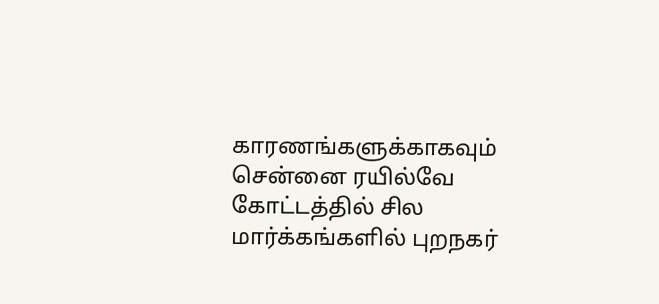காரணங்களுக்காகவும் சென்னை ரயில்வே கோட்டத்தில் சில மார்க்கங்களில் புறநகர்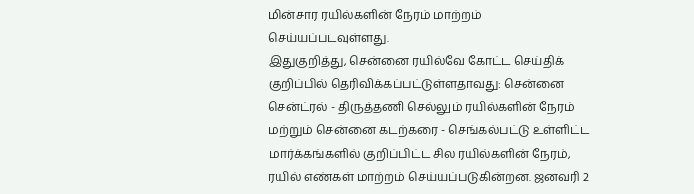மின்சார ரயில்களின் நேரம் மாற்றம் செய்யப்படவுள்ளது.
இதுகுறித்து, சென்னை ரயில்வே கோட்ட செய்திக் குறிப்பில் தெரிவிக்கப்பட்டுள்ளதாவது: சென்னை சென்ட்ரல் - திருத்தணி செல்லும் ரயில்களின் நேரம் மற்றும் சென்னை கடற்கரை - செங்கல்பட்டு உள்ளிட்ட மார்க்கங்களில் குறிப்பிட்ட சில ரயில்களின் நேரம், ரயில் எண்கள் மாற்றம் செய்யப்படுகின்றன. ஜனவரி 2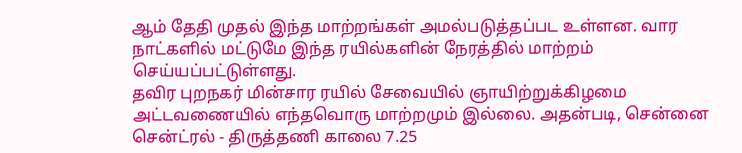ஆம் தேதி முதல் இந்த மாற்றங்கள் அமல்படுத்தப்பட உள்ளன. வார நாட்களில் மட்டுமே இந்த ரயில்களின் நேரத்தில் மாற்றம் செய்யப்பட்டுள்ளது.
தவிர புறநகர் மின்சார ரயில் சேவையில் ஞாயிற்றுக்கிழமை அட்டவணையில் எந்தவொரு மாற்றமும் இல்லை. அதன்படி, சென்னை சென்ட்ரல் - திருத்தணி காலை 7.25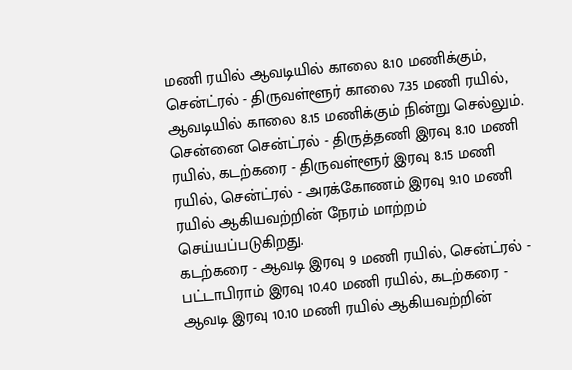மணி ரயில் ஆவடியில் காலை 8.10 மணிக்கும், சென்ட்ரல் - திருவள்ளூர் காலை 7.35 மணி ரயில், ஆவடியில் காலை 8.15 மணிக்கும் நின்று செல்லும்.
சென்னை சென்ட்ரல் - திருத்தணி இரவு 8.10 மணி ரயில், கடற்கரை - திருவள்ளூர் இரவு 8.15 மணி ரயில், சென்ட்ரல் - அரக்கோணம் இரவு 9.10 மணி ரயில் ஆகியவற்றின் நேரம் மாற்றம் செய்யப்படுகிறது.
கடற்கரை - ஆவடி இரவு 9 மணி ரயில், சென்ட்ரல் - பட்டாபிராம் இரவு 10.40 மணி ரயில், கடற்கரை - ஆவடி இரவு 10.10 மணி ரயில் ஆகியவற்றின்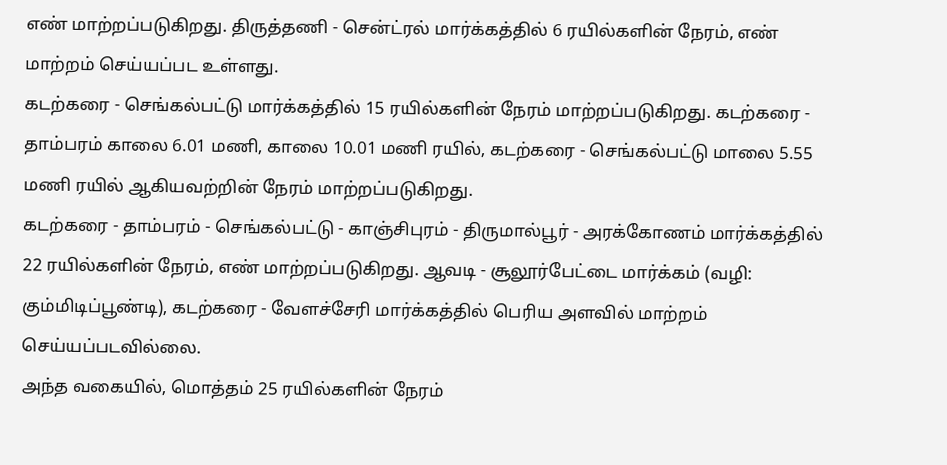எண் மாற்றப்படுகிறது. திருத்தணி - சென்ட்ரல் மார்க்கத்தில் 6 ரயில்களின் நேரம், எண் மாற்றம் செய்யப்பட உள்ளது.
கடற்கரை - செங்கல்பட்டு மார்க்கத்தில் 15 ரயில்களின் நேரம் மாற்றப்படுகிறது. கடற்கரை - தாம்பரம் காலை 6.01 மணி, காலை 10.01 மணி ரயில், கடற்கரை - செங்கல்பட்டு மாலை 5.55 மணி ரயில் ஆகியவற்றின் நேரம் மாற்றப்படுகிறது.
கடற்கரை - தாம்பரம் - செங்கல்பட்டு - காஞ்சிபுரம் - திருமால்பூர் - அரக்கோணம் மார்க்கத்தில் 22 ரயில்களின் நேரம், எண் மாற்றப்படுகிறது. ஆவடி - சூலூர்பேட்டை மார்க்கம் (வழி: கும்மிடிப்பூண்டி), கடற்கரை - வேளச்சேரி மார்க்கத்தில் பெரிய அளவில் மாற்றம் செய்யப்படவில்லை.
அந்த வகையில், மொத்தம் 25 ரயில்களின் நேரம்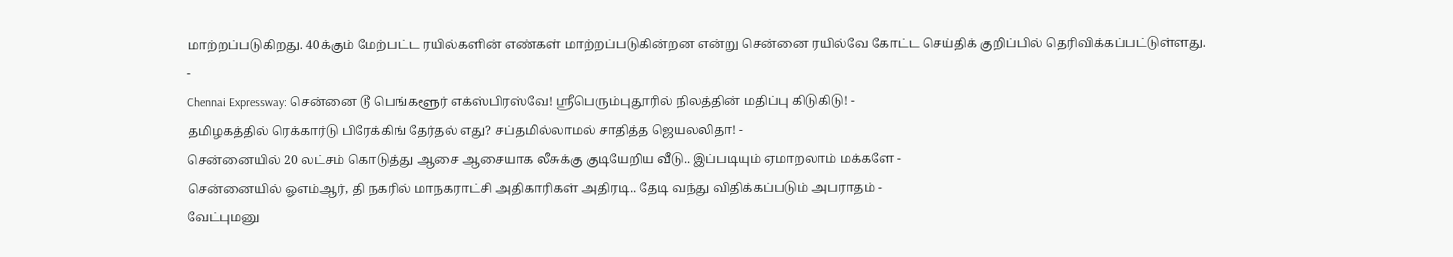மாற்றப்படுகிறது. 40க்கும் மேற்பட்ட ரயில்களின் எண்கள் மாற்றப்படுகின்றன என்று சென்னை ரயில்வே கோட்ட செய்திக் குறிப்பில் தெரிவிக்கப்பட்டுள்ளது.
-
Chennai Expressway: சென்னை டூ பெங்களூர் எக்ஸ்பிரஸ்வே! ஸ்ரீபெரும்புதூரில் நிலத்தின் மதிப்பு கிடுகிடு! -
தமிழகத்தில் ரெக்கார்டு பிரேக்கிங் தேர்தல் எது? சப்தமில்லாமல் சாதித்த ஜெயலலிதா! -
சென்னையில் 20 லட்சம் கொடுத்து ஆசை ஆசையாக லீசுக்கு குடியேறிய வீடு.. இப்படியும் ஏமாறலாம் மக்களே -
சென்னையில் ஓஎம்ஆர், தி நகரில் மாநகராட்சி அதிகாரிகள் அதிரடி.. தேடி வந்து விதிக்கப்படும் அபராதம் -
வேட்புமனு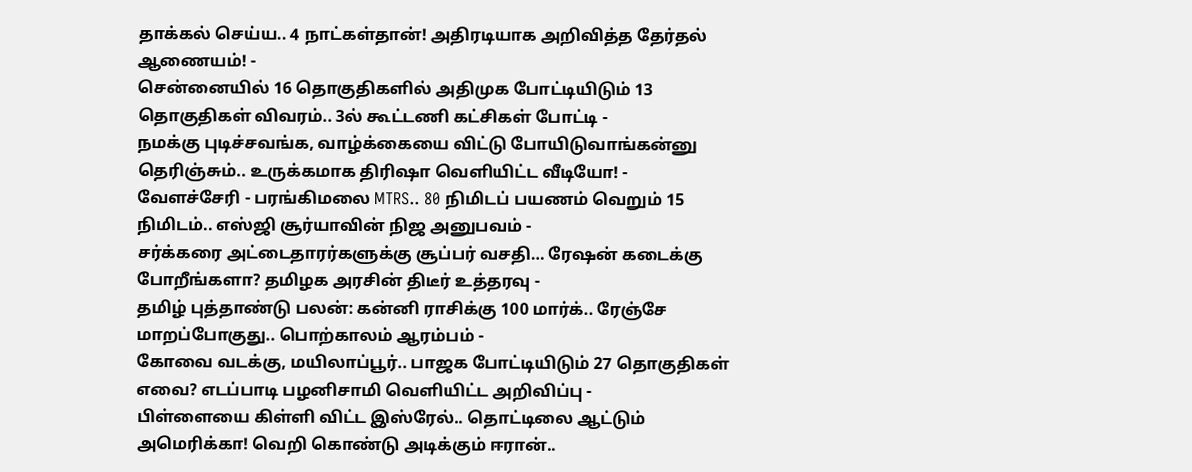தாக்கல் செய்ய.. 4 நாட்கள்தான்! அதிரடியாக அறிவித்த தேர்தல் ஆணையம்! -
சென்னையில் 16 தொகுதிகளில் அதிமுக போட்டியிடும் 13 தொகுதிகள் விவரம்.. 3ல் கூட்டணி கட்சிகள் போட்டி -
நமக்கு புடிச்சவங்க, வாழ்க்கையை விட்டு போயிடுவாங்கன்னு தெரிஞ்சும்.. உருக்கமாக திரிஷா வெளியிட்ட வீடியோ! -
வேளச்சேரி - பரங்கிமலை MTRS.. 80 நிமிடப் பயணம் வெறும் 15 நிமிடம்.. எஸ்ஜி சூர்யாவின் நிஜ அனுபவம் -
சர்க்கரை அட்டைதாரர்களுக்கு சூப்பர் வசதி… ரேஷன் கடைக்கு போறீங்களா? தமிழக அரசின் திடீர் உத்தரவு -
தமிழ் புத்தாண்டு பலன்: கன்னி ராசிக்கு 100 மார்க்.. ரேஞ்சே மாறப்போகுது.. பொற்காலம் ஆரம்பம் -
கோவை வடக்கு, மயிலாப்பூர்.. பாஜக போட்டியிடும் 27 தொகுதிகள் எவை? எடப்பாடி பழனிசாமி வெளியிட்ட அறிவிப்பு -
பிள்ளையை கிள்ளி விட்ட இஸ்ரேல்.. தொட்டிலை ஆட்டும் அமெரிக்கா! வெறி கொண்டு அடிக்கும் ஈரான்..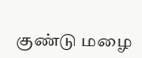குண்டு மழை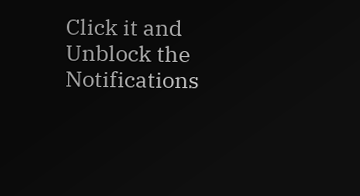Click it and Unblock the Notifications